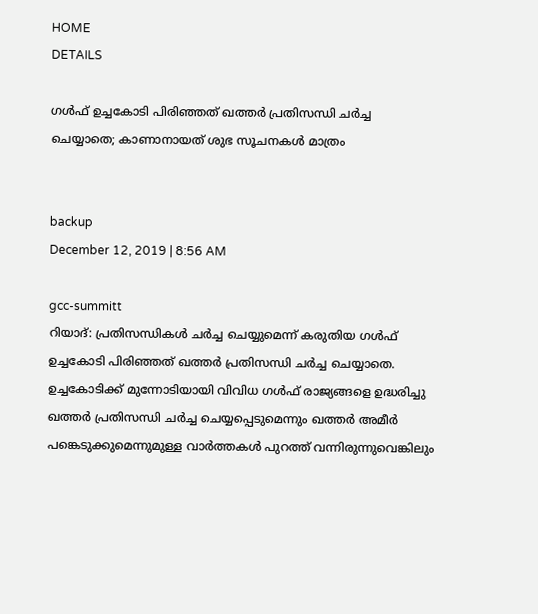HOME
DETAILS

ഗൾഫ് ഉച്ചകോടി പിരിഞ്ഞത് ഖത്തർ പ്രതിസന്ധി ചർച്ച ചെയ്യാതെ; കാണാനായത് ശുഭ സൂചനകൾ മാത്രം


backup
December 12, 2019 | 8:56 AM

gcc-summitt
റിയാദ്: പ്രതിസന്ധികൾ ചർച്ച ചെയ്യുമെന്ന് കരുതിയ ഗൾഫ് ഉച്ചകോടി പിരിഞ്ഞത് ഖത്തർ പ്രതിസന്ധി ചർച്ച ചെയ്യാതെ. ഉച്ചകോടിക്ക് മുന്നോടിയായി വിവിധ ഗൾഫ് രാജ്യങ്ങളെ ഉദ്ധരിച്ചു ഖത്തർ പ്രതിസന്ധി ചർച്ച ചെയ്യപ്പെടുമെന്നും ഖത്തർ അമീർ പങ്കെടുക്കുമെന്നുമുള്ള വാർത്തകൾ പുറത്ത് വന്നിരുന്നുവെങ്കിലും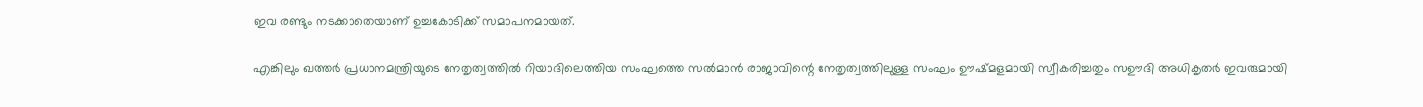ഇവ രണ്ടും നടക്കാതെയാണ് ഉച്ചകോടിക്ക് സമാപനമായത്.

എങ്കിലും ഖത്തർ പ്രധാനമന്ത്രിയുടെ നേതൃത്വത്തിൽ റിയാദിലെത്തിയ സംഘത്തെ സൽമാൻ രാജാവിന്റെ നേതൃത്വത്തിലുള്ള സംഘം ഊഷ്മളമായി സ്വീകരിച്ചതും സഊദി അധികൃതർ ഇവരുമായി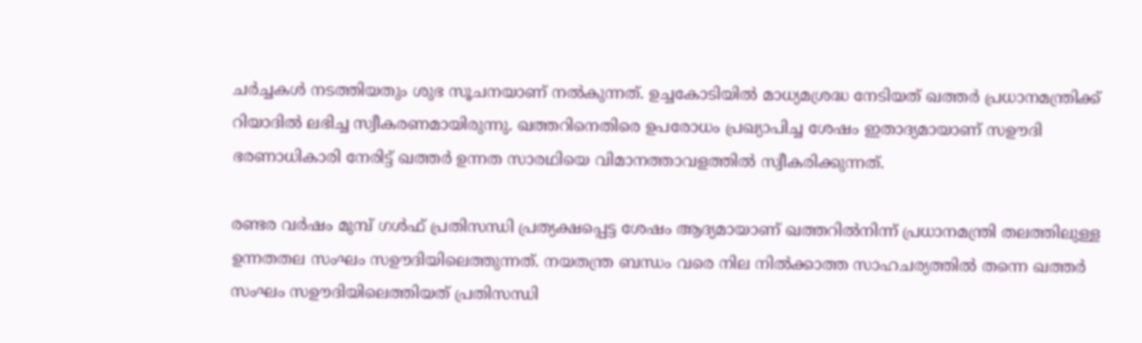ചർച്ചകൾ നടത്തിയതും ശുഭ സൂചനയാണ് നൽകുന്നത്. ഉച്ചകോടിയിൽ മാധ്യമശ്രദ്ധ നേടിയത് ഖത്തർ പ്രധാനമന്ത്രിക്ക് റിയാദിൽ ലഭിച്ച സ്വീകരണമായിരുന്നു. ഖത്തറിനെതിരെ ഉപരോധം പ്രഖ്യാപിച്ച ശേഷം ഇതാദ്യമായാണ് സഊദി ഭരണാധികാരി നേരിട്ട് ഖത്തർ ഉന്നത സാരഥിയെ വിമാനത്താവളത്തിൽ സ്വീകരിക്കുന്നത്.

രണ്ടര വർഷം മുമ്പ് ഗൾഫ് പ്രതിസന്ധി പ്രത്യക്ഷപ്പെട്ട ശേഷം ആദ്യമായാണ് ഖത്തറിൽനിന്ന് പ്രധാനമന്ത്രി തലത്തിലുള്ള ഉന്നതതല സംഘം സഊദിയിലെത്തുന്നത്. നയതന്ത്ര ബന്ധം വരെ നില നിൽക്കാത്ത സാഹചര്യത്തിൽ തന്നെ ഖത്തർ സംഘം സഊദിയിലെത്തിയത് പ്രതിസന്ധി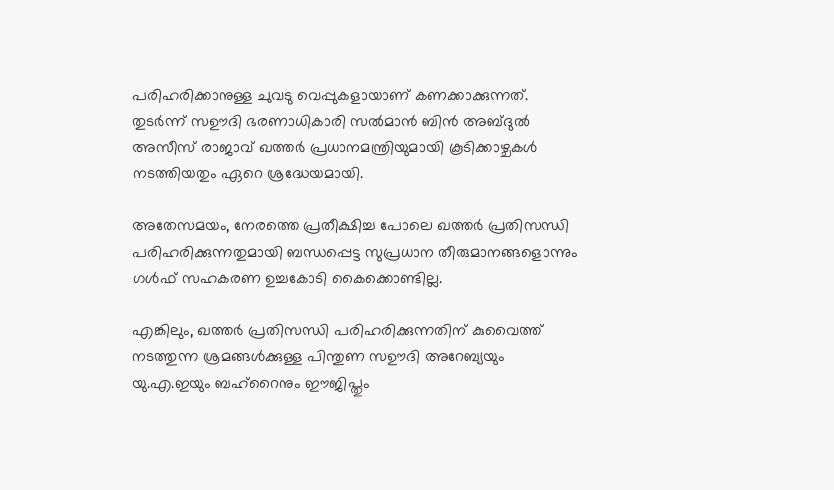പരിഹരിക്കാനുള്ള ചുവടു വെപ്പുകളായാണ് കണക്കാക്കുന്നത്. തുടർന്ന് സഊദി ഭരണാധികാരി സൽമാൻ ബിൻ അബ്ദുൽ അസീസ് രാജാവ് ഖത്തർ പ്രധാനമന്ത്രിയുമായി കൂടിക്കാഴ്ചകൾ നടത്തിയതും ഏറെ ശ്രദ്ധേയമായി.

അതേസമയം, നേരത്തെ പ്രതീക്ഷിച്ച പോലെ ഖത്തർ പ്രതിസന്ധി പരിഹരിക്കുന്നതുമായി ബന്ധപ്പെട്ട സുപ്രധാന തീരുമാനങ്ങളൊന്നും ഗൾഫ് സഹകരണ ഉച്ചകോടി കൈക്കൊണ്ടില്ല.

എങ്കിലും, ഖത്തർ പ്രതിസന്ധി പരിഹരിക്കുന്നതിന് കുവൈത്ത് നടത്തുന്ന ശ്രമങ്ങൾക്കുള്ള പിന്തുണ സഊദി അറേബ്യയും യു.എ.ഇയും ബഹ്‌റൈനും ഈജിപ്തും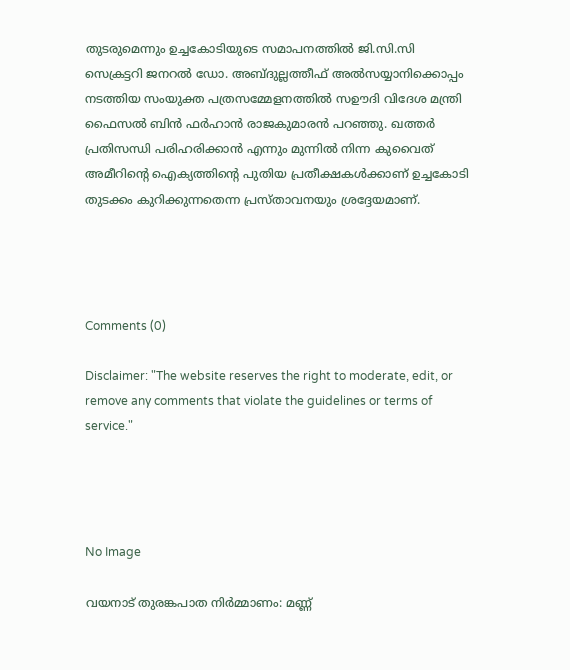തുടരുമെന്നും ഉച്ചകോടിയുടെ സമാപനത്തിൽ ജി.സി.സി സെക്രട്ടറി ജനറൽ ഡോ. അബ്ദുല്ലത്തീഫ് അൽസയ്യാനിക്കൊപ്പം നടത്തിയ സംയുക്ത പത്രസമ്മേളനത്തിൽ സഊദി വിദേശ മന്ത്രി ഫൈസൽ ബിൻ ഫർഹാൻ രാജകുമാരൻ പറഞ്ഞു. ഖത്തർ പ്രതിസന്ധി പരിഹരിക്കാൻ എന്നും മുന്നിൽ നിന്ന കുവൈത് അമീറിന്റെ ഐക്യത്തിന്റെ പുതിയ പ്രതീക്ഷകള്‍ക്കാണ് ഉച്ചകോടി തുടക്കം കുറിക്കുന്നതെന്ന പ്രസ്താവനയും ശ്രദ്ദേയമാണ്.




Comments (0)

Disclaimer: "The website reserves the right to moderate, edit, or remove any comments that violate the guidelines or terms of service."




No Image

വയനാട് തുരങ്കപാത നിര്‍മ്മാണം: മണ്ണ്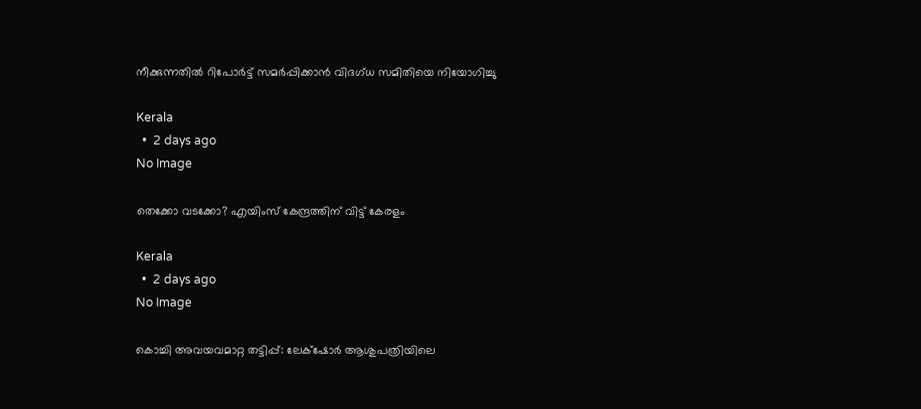നീക്കുന്നതില്‍ റിപോര്‍ട്ട് സമര്‍പ്പിക്കാന്‍ വിദഗ്ധ സമിതിയെ നിയോഗിച്ചു

Kerala
  •  2 days ago
No Image

തെക്കോ വടക്കോ? എയിംസ് കേന്ദ്രത്തിന് വിട്ട് കേരളം

Kerala
  •  2 days ago
No Image

കൊച്ചി അവയവമാറ്റ തട്ടിപ്പ്: ലേക്‌ഷോര്‍ ആശുപത്രിയിലെ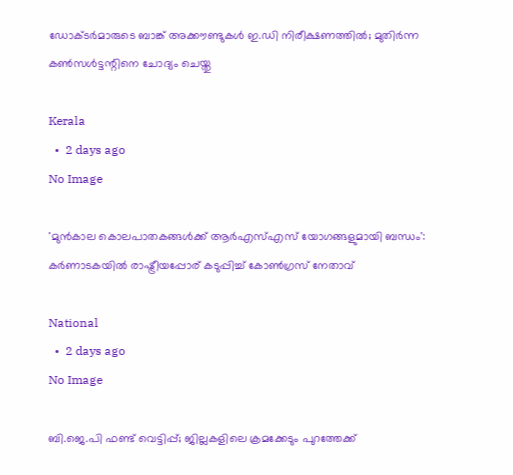ഡോക്ടര്‍മാരുടെ ബാങ്ക് അക്കൗണ്ടുകള്‍ ഇ.ഡി നിരീക്ഷണത്തില്‍; മുതിര്‍ന്ന കണ്‍സള്‍ട്ടന്റിനെ ചോദ്യം ചെയ്തു

Kerala
  •  2 days ago
No Image

'മുന്‍കാല കൊലപാതകങ്ങള്‍ക്ക് ആര്‍എസ്എസ് യോഗങ്ങളുമായി ബന്ധം': കര്‍ണാടകയില്‍ രാഷ്ട്രീയപ്പോര് കടുപ്പിച്ച് കോണ്‍ഗ്രസ് നേതാവ്

National
  •  2 days ago
No Image

ബി.ജെ.പി ഫണ്ട് വെട്ടിപ്പ്; ജില്ലകളിലെ ക്രമക്കേടും പുറത്തേക്ക്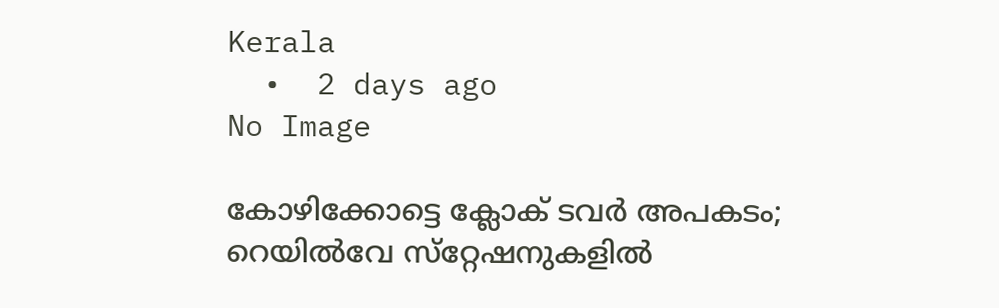Kerala
  •  2 days ago
No Image

കോഴിക്കോട്ടെ ക്ലോക് ടവർ അപകടം; റെയിൽവേ സ്‌റ്റേഷനുകളിൽ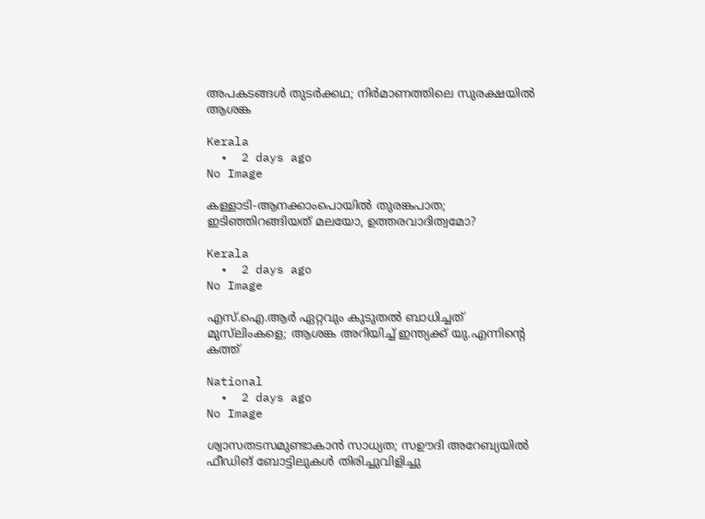അപകടങ്ങൾ തുടർക്കഥ; നിർമാണത്തിലെ സുരക്ഷയിൽ ആശങ്ക

Kerala
  •  2 days ago
No Image

കള്ളാടി-ആനക്കാംപൊയിൽ തുരങ്കപാത; ഇടിഞ്ഞിറങ്ങിയത് മലയോ, ഉത്തരവാദിത്വമോ?

Kerala
  •  2 days ago
No Image

എസ്.ഐ.ആർ ഏറ്റവും കുടുതൽ ബാധിച്ചത് മുസ്‌ലിംകളെ; ആശങ്ക അറിയിച്ച് ഇന്ത്യക്ക് യു.എന്നിന്റെ കത്ത്

National
  •  2 days ago
No Image

ശ്വാസതടസമുണ്ടാകാന്‍ സാധ്യത; സഊദി അറേബ്യയിൽ ഫീഡിങ് ബോട്ടിലുകള്‍ തിരിച്ചുവിളിച്ചു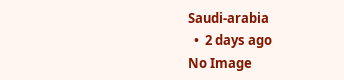Saudi-arabia
  •  2 days ago
No Image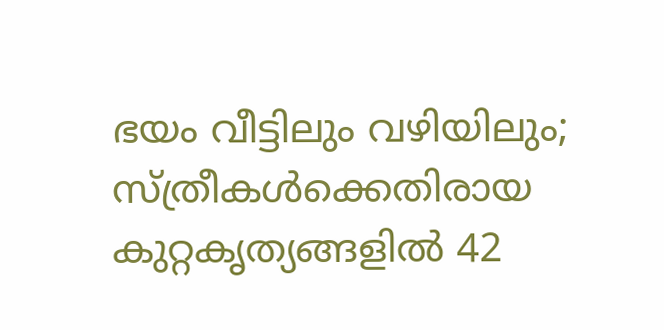ഭയം വീട്ടിലും വഴിയിലും; സ്ത്രീകൾക്കെതിരായ കുറ്റകൃത്യങ്ങളിൽ 42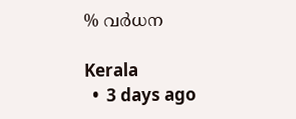% വർധന

Kerala
  •  3 days ago